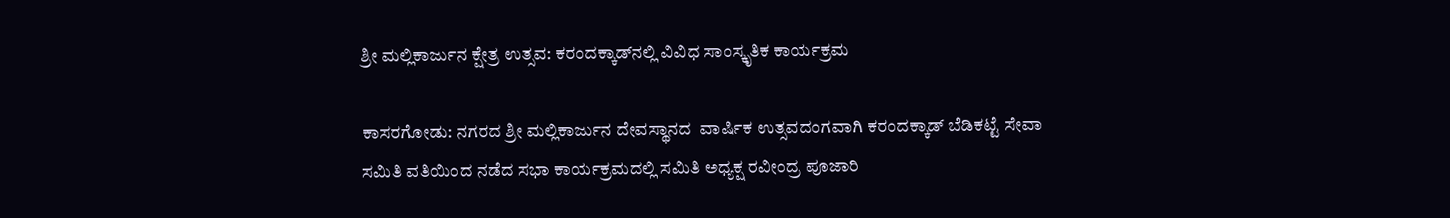ಶ್ರೀ ಮಲ್ಲಿಕಾರ್ಜುನ ಕ್ಷೇತ್ರ ಉತ್ಸವ: ಕರಂದಕ್ಕಾಡ್‌ನಲ್ಲಿ ವಿವಿಧ ಸಾಂಸ್ಕೃತಿಕ ಕಾರ್ಯಕ್ರಮ

ಕಾಸರಗೋಡು: ನಗರದ ಶ್ರೀ ಮಲ್ಲಿಕಾರ್ಜುನ ದೇವಸ್ಥಾನದ  ವಾರ್ಷಿಕ ಉತ್ಸವದಂಗವಾಗಿ ಕರಂದಕ್ಕಾಡ್ ಬೆಡಿಕಟ್ಟೆ ಸೇವಾ ಸಮಿತಿ ವತಿಯಿಂದ ನಡೆದ ಸಭಾ ಕಾರ್ಯಕ್ರಮದಲ್ಲಿ ಸಮಿತಿ ಅಧ್ಯಕ್ಷ ರವೀಂದ್ರ ಪೂಜಾರಿ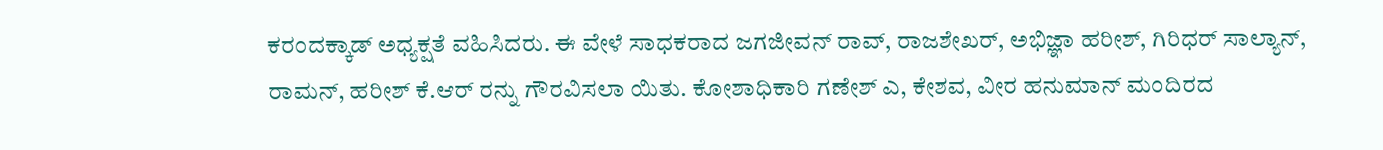ಕರಂದಕ್ಕಾಡ್ ಅಧ್ಯಕ್ಷತೆ ವಹಿಸಿದರು. ಈ ವೇಳೆ ಸಾಧಕರಾದ ಜಗಜೀವನ್ ರಾವ್, ರಾಜಶೇಖರ್, ಅಭಿಜ್ಞಾ ಹರೀಶ್, ಗಿರಿಧರ್ ಸಾಲ್ಯಾನ್, ರಾಮನ್, ಹರೀಶ್ ಕೆ.ಆರ್ ರನ್ನು ಗೌರವಿಸಲಾ ಯಿತು. ಕೋಶಾಧಿಕಾರಿ ಗಣೇಶ್ ಎ, ಕೇಶವ, ವೀರ ಹನುಮಾನ್ ಮಂದಿರದ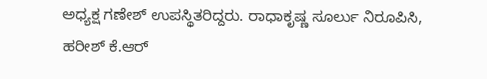ಅಧ್ಯಕ್ಷ ಗಣೇಶ್ ಉಪಸ್ಥಿತರಿದ್ದರು. ರಾಧಾಕೃಷ್ಣ ಸೂರ್ಲು ನಿರೂಪಿಸಿ, ಹರೀಶ್ ಕೆ.ಆರ್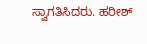ಸ್ವಾಗತಿಸಿದರು. ಹರೀಶ್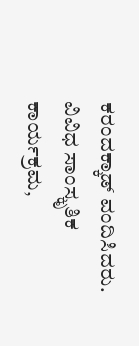ಕರಂದಕ್ಕಾಡ್ ವಂದಿಸಿದರು. ವಿವಿಧ ಸಾಂಸ್ಕೃತಿಕ ಕಾರ್ಯಕ್ರಮ,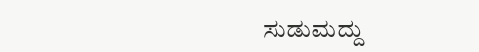ಸುಡುಮದ್ದು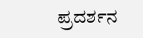ಪ್ರದರ್ಶನ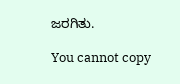ಜರಗಿತು.

You cannot copy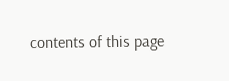contents of this page